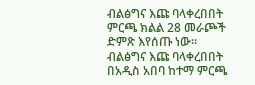ብልፅግና እጩ ባላቀረበበት ምርጫ ክልል 28 መራጮች ድምጽ እየሰጡ ነው።
ብልፅግና እጩ ባላቀረበበት በአዲስ አበባ ከተማ ምርጫ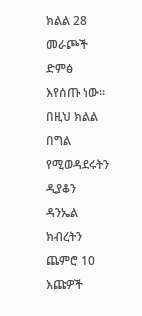ክልል 28 መራጮች ድምፅ እየሰጡ ነው።
በዚህ ክልል በግል የሚወዳደሩትን ዲያቆን ዳንኤል ክብረትን ጨምሮ 10 እጩዎች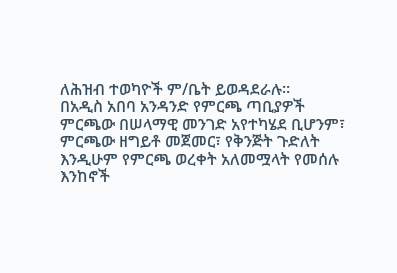ለሕዝብ ተወካዮች ም/ቤት ይወዳደራሉ።
በአዲስ አበባ አንዳንድ የምርጫ ጣቢያዎች ምርጫው በሠላማዊ መንገድ አየተካሄደ ቢሆንም፣ ምርጫው ዘግይቶ መጀመር፣ የቅንጅት ጉድለት እንዲሁም የምርጫ ወረቀት አለመሟላት የመሰሉ እንከኖች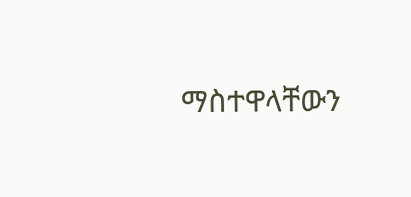ማስተዋላቸውን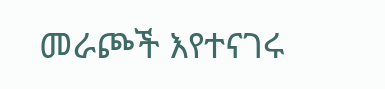መራጮች እየተናገሩ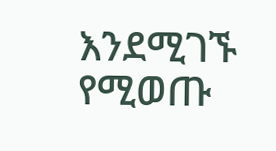እንደሚገኙ የሚወጡ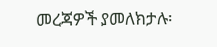መረጃዎች ያመለክታሉ፡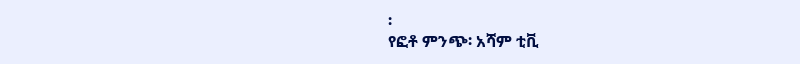፡
የፎቶ ምንጭ፡ አሻም ቲቪ